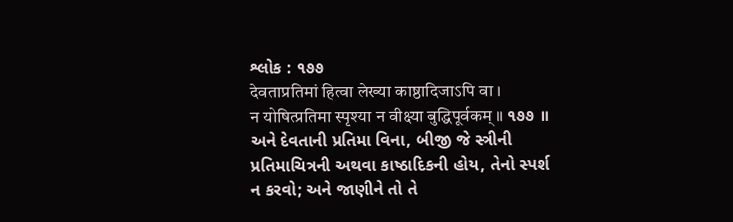શ્લોક : ૧૭૭
देवताप्रतिमां हित्वा लेख्या काष्ठादिजाऽपि वा ।
न योषित्प्रतिमा स्पृश्या न वीक्ष्या बुद्धिपूर्वकम् ॥ ૧૭૭ ॥
અને દેવતાની પ્રતિમા વિના, બીજી જે સ્ત્રીની પ્રતિમાચિત્રની અથવા કાષ્ઠાદિકની હોય, તેનો સ્પર્શ ન કરવો; અને જાણીને તો તે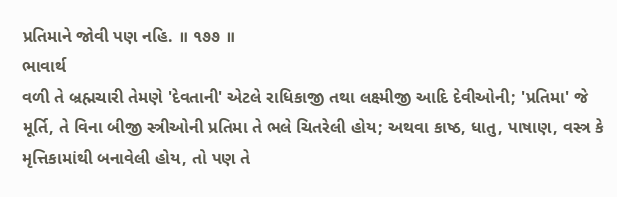પ્રતિમાને જોવી પણ નહિ. ॥ ૧૭૭ ॥
ભાવાર્થ
વળી તે બ્રહ્મચારી તેમણે 'દેવતાની' એટલે રાધિકાજી તથા લક્ષ્મીજી આદિ દેવીઓની; 'પ્રતિમા' જે મૂર્તિ, તે વિના બીજી સ્ત્રીઓની પ્રતિમા તે ભલે ચિતરેલી હોય; અથવા કાષ્ઠ, ધાતુ, પાષાણ, વસ્ત્ર કે મૃત્તિકામાંથી બનાવેલી હોય, તો પણ તે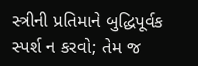સ્ત્રીની પ્રતિમાને બુદ્ધિપૂર્વક સ્પર્શ ન કરવો; તેમ જ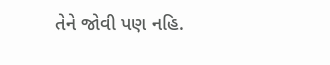તેને જોવી પણ નહિ.